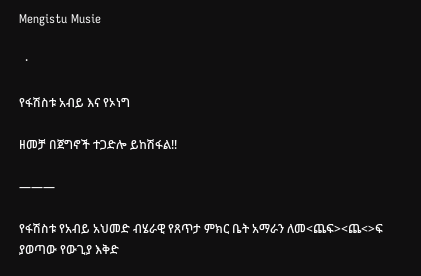Mengistu Musie

  ·

የፋሽስቱ አብይ እና የኦነግ

ዘመቻ በጀግኖች ተጋድሎ ይከሽፋል!!

———

የፋሽስቱ የአብይ አህመድ ብሄራዊ የጸጥታ ምክር ቤት አማራን ለመ<ጨፍ><ጨ<>ፍ ያወጣው የውጊያ እቅድ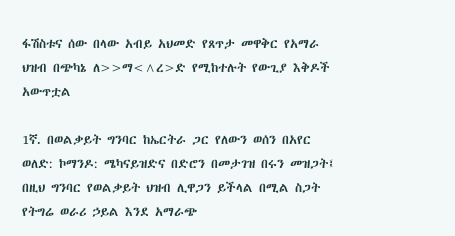ፋሽስቱና ሰው በላው አብይ አህመድ የጸጥታ መዋቅር የአማራ ህዝብ በጭካኔ ለ>>ማ<^ረ>ድ የሚከተሉት የውጊያ እቅዶች አውጥቷል

1ኛ. በወልቃይት ግንባር ከኤርትራ ጋር የለውን ወሰን በአየር ወለድ: ኮማንዶ: ሜካናይዝድና በድሮን በመታገዝ በሩን መዝጋት፤ በዚህ ግንባር የወልቃይት ህዝብ ሊዋጋን ይችላል በሚል ስጋት የትግሬ ወራሪ ኃይል እንደ አማራጭ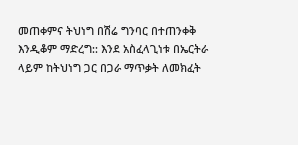መጠቀምና ትህነግ በሽሬ ግንባር በተጠንቀቅ እንዲቆም ማድረግ:: እንደ አስፈላጊነቱ በኤርትራ ላይም ከትህነግ ጋር በጋራ ማጥቃት ለመክፈት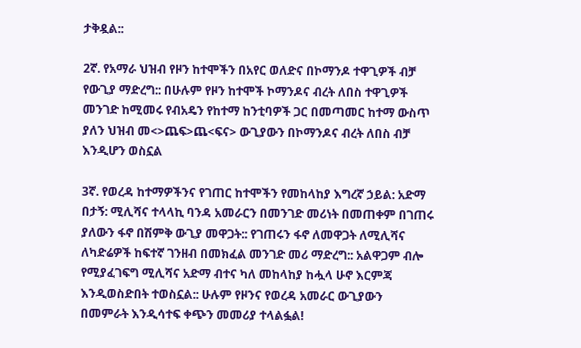ታቅዷል::

2ኛ. የአማራ ህዝብ የዞን ከተሞችን በአየር ወለድና በኮማንዶ ተዋጊዎች ብቻ የውጊያ ማድረግ:: በሁሉም የዞን ከተሞች ኮማንዶና ብረት ለበስ ተዋጊዎች መንገድ ከሚመሩ የብአዴን የከተማ ከንቲባዎች ጋር በመጣመር ከተማ ውስጥ ያለን ህዝብ መ<>ጨፍ>ጨ<ፍና> ውጊያውን በኮማንዶና ብረት ለበስ ብቻ እንዲሆን ወስኗል

3ኛ. የወረዳ ከተማዎችንና የገጠር ከተሞችን የመከላከያ እግረኛ ኃይል: አድማ በታኝ: ሚሊሻና ተላላኪ ባንዳ አመራርን በመንገድ መሪነት በመጠቀም በገጠሩ ያለውን ፋኖ በሽምቅ ውጊያ መዋጋት:: የገጠሩን ፋኖ ለመዋጋት ለሚሊሻና ለካድሬዎች ከፍተኛ ገንዘብ በመክፈል መንገድ መሪ ማድረግ:: አልዋጋም ብሎ የሚያፈገፍግ ሚሊሻና አድማ ብተና ካለ መከላከያ ከሗላ ሁኖ እርምጃ እንዲወስድበት ተወስኗል:: ሁሉም የዞንና የወረዳ አመራር ውጊያውን በመምራት እንዲሳተፍ ቀጭን መመሪያ ተላልፏል!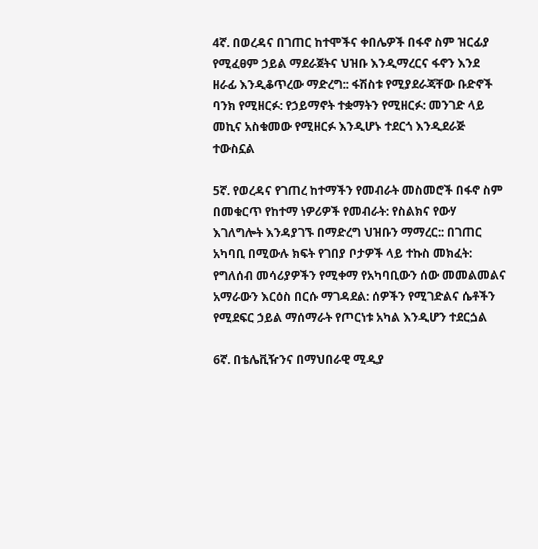4ኛ. በወረዳና በገጠር ከተሞችና ቀበሌዎች በፋኖ ስም ዝርፊያ የሚፈፀም ኃይል ማደራጀትና ህዝቡ እንዲማረርና ፋኖን እንደ ዘራፊ እንዲቆጥረው ማድረግ:: ፋሽስቱ የሚያደራጃቸው ቡድኖች ባንክ የሚዘርፉ: የኃይማኖት ተቋማትን የሚዘርፉ: መንገድ ላይ መኪና አስቁመው የሚዘርፉ እንዲሆኑ ተደርጎ እንዲደራጅ ተውስኗል

5ኛ. የወረዳና የገጠረ ከተማችን የመብራት መስመሮች በፋኖ ስም በመቁርጥ የከተማ ነዎሪዎች የመብራት: የስልክና የውሃ እገለግሎት እንዳያገኙ በማድረግ ህዝቡን ማማረር:: በገጠር አካባቢ በሚውሉ ክፍት የገበያ ቦታዎች ላይ ተኩስ መክፈት: የግለሰብ መሳሪያዎችን የሚቀማ የአካባቢውን ሰው መመልመልና አማራውን እርዕስ በርሱ ማገዳደል: ሰዎችን የሚገድልና ሴቶችን የሚደፍር ኃይል ማሰማራት የጦርነቱ አካል እንዲሆን ተደርጏል

6ኛ. በቴሌቪዥንና በማህበራዊ ሚዲያ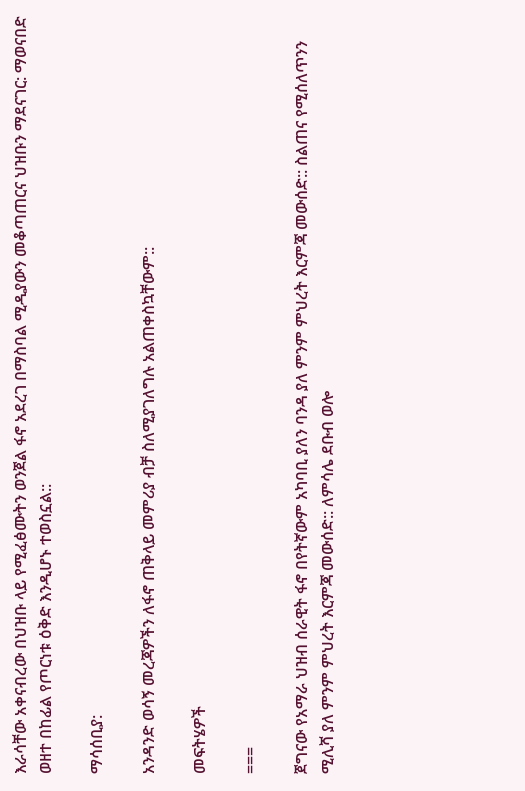እራሳቸው አቀናብረው በህዝቡ ላይ የሚፈፅሙትን ወንጀል ፋኖ አደረገ በማስባል ሚዲያውን መቆጣጠርና ህዝቡን ማደናገር: ማወናበድ ወዘተ በከፊል የጦርነቱ ዕቅድ እንዲሆኑ ተወስኗል::

ማሳሰቢያ:

አንዳንድ ወሳኝ መረጃዎችን ለፋኖ ጠቅላይ መምሪያ ብቻ ስለሚያገለግሉ አልጠቀስኳቸውም::

መፍትሄዎች

===

ጀግናው የአማራ ህዝብ ሰራዊት ፋኖ በየትኛውም አካባቢ ያለን ባንዳ ያለ ምንም ምህረት እርምጃ መውሰድ:: ስልጠና የሚሰለጥንን ሚሊሻ ያለ ምንም ምህረት እርምጃ መውሰድ:: ለምሳሌ ደቡብ ወሎ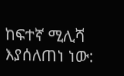ከፍተኛ ሚሊሻ እያሰለጠነ ነው: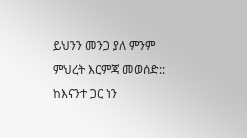ይህንን መንጋ ያለ ምንም ምህረት እርምጃ መወሰድ:: ከእናንተ ጋር ነን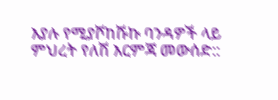እያሉ የሚያሾከሹኩ ባንዳዎች ላይ ምህረት የለሽ እርምጃ መውሰድ::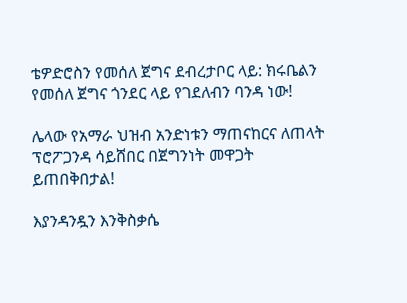ቴዎድሮስን የመሰለ ጀግና ደብረታቦር ላይ: ክሩቤልን የመሰለ ጀግና ጎንደር ላይ የገደለብን ባንዳ ነው!

ሌላው የአማራ ህዝብ አንድነቱን ማጠናከርና ለጠላት ፕሮፖጋንዳ ሳይሸበር በጀግንነት መዋጋት ይጠበቅበታል!

እያንዳንዷን እንቅስቃሴ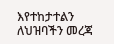እየተከታተልን ለህዝባችን መረጃ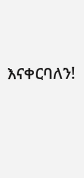እናቀርባለን!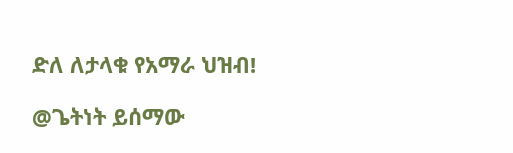ድለ ለታላቁ የአማራ ህዝብ!

@ጌትነት ይሰማው